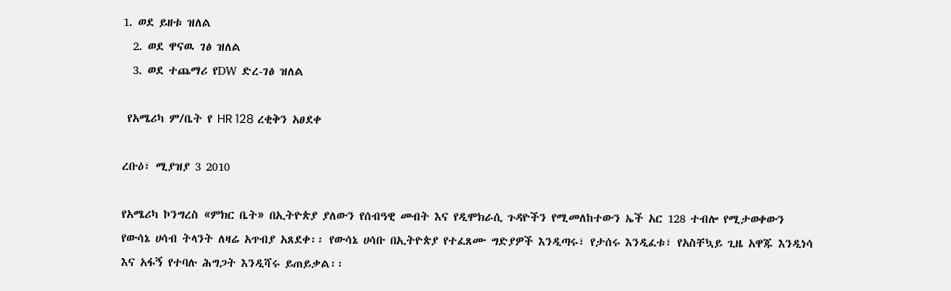1. ወደ ይዘቱ ዝለል
  2. ወደ ዋናዉ ገፅ ዝለል
  3. ወደ ተጨማሪ የDW ድረ-ገፅ ዝለል

 የአሜሪካ ም/ቤት የ HR 128 ረቂቅን አፀደቀ

ረቡዕ፣ ሚያዝያ 3 2010

የአሜሪካ ኮንግረስ «ምክር ቤት» በኢትዮጵያ ያለውን የሰብዓዊ መብት እና የዲሞክራሲ ጉዳዮችን የሚመለከተውን ኤች አር 128 ተብሎ የሚታወቀውን የውሳኔ ሀሳብ ትላንት ለዛሬ አጥብያ አጸደቀ፡፡ የውሳኔ ሀሳቡ በኢትዮጵያ የተፈጸሙ ግድያዎች እንዲጣሩ፣ የታሰሩ እንዲፈቱ፣ የአስቸኳይ ጊዜ አዋጁ እንዲነሳ እና አፋኝ የተባሉ ሕግጋት እንዲሻሩ ይጠይቃል፡፡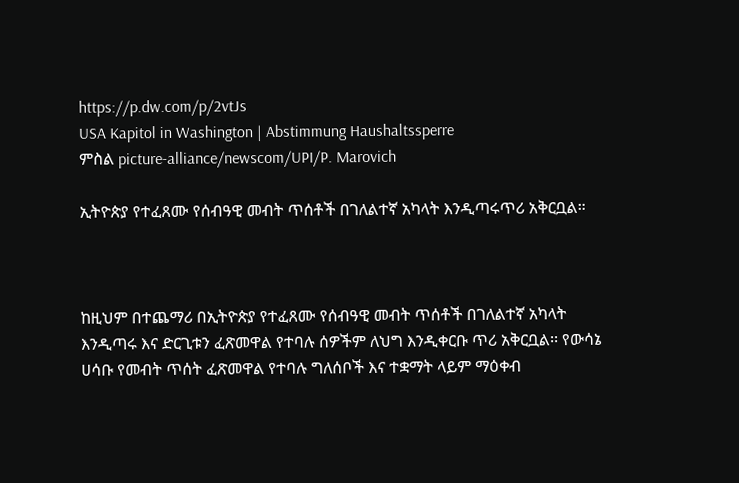https://p.dw.com/p/2vtJs
USA Kapitol in Washington | Abstimmung Haushaltssperre
ምስል picture-alliance/newscom/UPI/P. Marovich

ኢትዮጵያ የተፈጸሙ የሰብዓዊ መብት ጥሰቶች በገለልተኛ አካላት እንዲጣሩጥሪ አቅርቧል።



ከዚህም በተጨማሪ በኢትዮጵያ የተፈጸሙ የሰብዓዊ መብት ጥሰቶች በገለልተኛ አካላት እንዲጣሩ እና ድርጊቱን ፈጽመዋል የተባሉ ሰዎችም ለህግ እንዲቀርቡ ጥሪ አቅርቧል፡፡ የውሳኔ ሀሳቡ የመብት ጥሰት ፈጽመዋል የተባሉ ግለሰቦች እና ተቋማት ላይም ማዕቀብ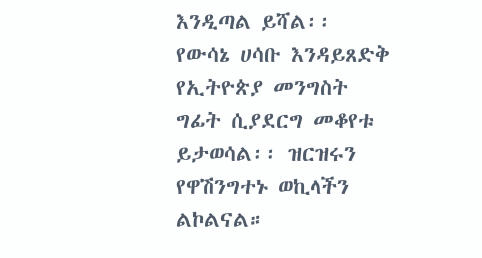እንዲጣል ይሻል፡፡ የውሳኔ ሀሳቡ እንዳይጸድቅ የኢትዮጵያ መንግስት ግፊት ሲያደርግ መቆየቱ ይታወሳል፡፡ ዝርዝሩን የዋሽንግተኑ ወኪላችን ልኮልናል።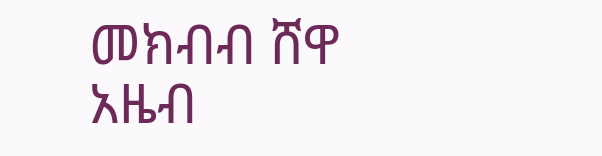መክብብ ሸዋ
አዜብ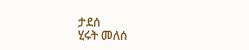ታደሰ
ሂሩት መለሰ